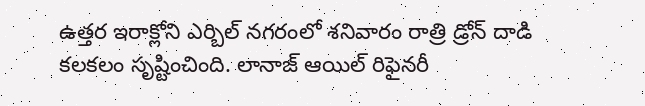ఉత్తర ఇరాక్లోని ఎర్బిల్ నగరంలో శనివారం రాత్రి డ్రోన్ దాడి కలకలం సృష్టించింది. లానాజ్ ఆయిల్ రిఫైనరీ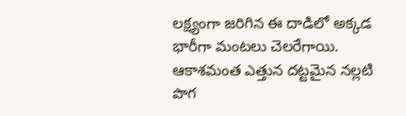లక్ష్యంగా జరిగిన ఈ దాడిలో అక్కడ భారీగా మంటలు చెలరేగాయి. ఆకాశమంత ఎత్తున దట్టమైన నల్లటి పొగ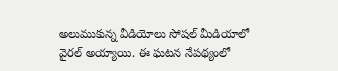అలుముకున్న వీడియోలు సోషల్ మీడియాలో వైరల్ అయ్యాయి. ఈ ఘటన నేపథ్యంలో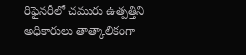రిఫైనరీలో చమురు ఉత్పత్తిని అధికారులు తాత్కాలికంగా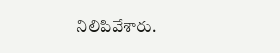నిలిపివేశారు.